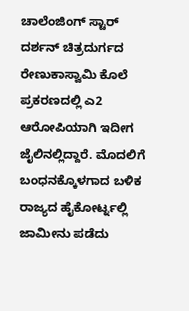ಚಾಲೆಂಜಿಂಗ್ ಸ್ಟಾರ್ ದರ್ಶನ್ ಚಿತ್ರದುರ್ಗದ ರೇಣುಕಾಸ್ವಾಮಿ ಕೊಲೆ ಪ್ರಕರಣದಲ್ಲಿ ಎ2 ಆರೋಪಿಯಾಗಿ ಇದೀಗ ಜೈಲಿನಲ್ಲಿದ್ದಾರೆ. ಮೊದಲಿಗೆ ಬಂಧನಕ್ಕೊಳಗಾದ ಬಳಿಕ ರಾಜ್ಯದ ಹೈಕೋರ್ಟ್ನಲ್ಲಿ ಜಾಮೀನು ಪಡೆದು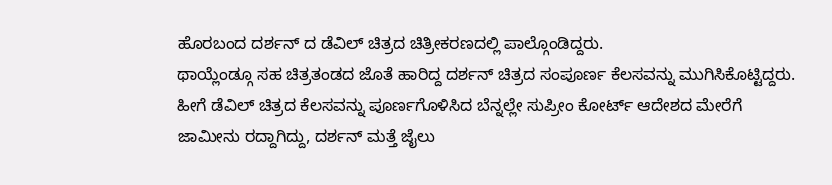ಹೊರಬಂದ ದರ್ಶನ್ ದ ಡೆವಿಲ್ ಚಿತ್ರದ ಚಿತ್ರೀಕರಣದಲ್ಲಿ ಪಾಲ್ಗೊಂಡಿದ್ದರು.
ಥಾಯ್ಲೆಂಡ್ಗೂ ಸಹ ಚಿತ್ರತಂಡದ ಜೊತೆ ಹಾರಿದ್ದ ದರ್ಶನ್ ಚಿತ್ರದ ಸಂಪೂರ್ಣ ಕೆಲಸವನ್ನು ಮುಗಿಸಿಕೊಟ್ಟಿದ್ದರು. ಹೀಗೆ ಡೆವಿಲ್ ಚಿತ್ರದ ಕೆಲಸವನ್ನು ಪೂರ್ಣಗೊಳಿಸಿದ ಬೆನ್ನಲ್ಲೇ ಸುಪ್ರೀಂ ಕೋರ್ಟ್ ಆದೇಶದ ಮೇರೆಗೆ ಜಾಮೀನು ರದ್ದಾಗಿದ್ದು, ದರ್ಶನ್ ಮತ್ತೆ ಜೈಲು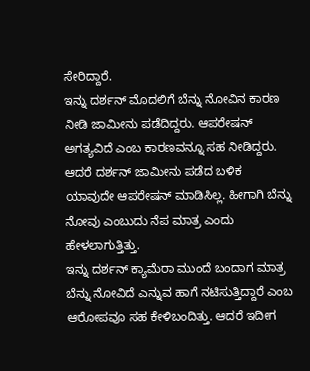ಸೇರಿದ್ದಾರೆ.
ಇನ್ನು ದರ್ಶನ್ ಮೊದಲಿಗೆ ಬೆನ್ನು ನೋವಿನ ಕಾರಣ ನೀಡಿ ಜಾಮೀನು ಪಡೆದಿದ್ದರು. ಆಪರೇಷನ್ ಅಗತ್ಯವಿದೆ ಎಂಬ ಕಾರಣವನ್ನೂ ಸಹ ನೀಡಿದ್ದರು. ಆದರೆ ದರ್ಶನ್ ಜಾಮೀನು ಪಡೆದ ಬಳಿಕ ಯಾವುದೇ ಆಪರೇಷನ್ ಮಾಡಿಸಿಲ್ಲ. ಹೀಗಾಗಿ ಬೆನ್ನು ನೋವು ಎಂಬುದು ನೆಪ ಮಾತ್ರ ಎಂದು ಹೇಳಲಾಗುತ್ತಿತ್ತು.
ಇನ್ನು ದರ್ಶನ್ ಕ್ಯಾಮೆರಾ ಮುಂದೆ ಬಂದಾಗ ಮಾತ್ರ ಬೆನ್ನು ನೋವಿದೆ ಎನ್ನುವ ಹಾಗೆ ನಟಿಸುತ್ತಿದ್ದಾರೆ ಎಂಬ ಆರೋಪವೂ ಸಹ ಕೇಳಿಬಂದಿತ್ತು. ಆದರೆ ಇದೀಗ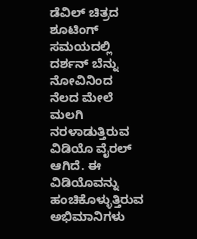ಡೆವಿಲ್ ಚಿತ್ರದ ಶೂಟಿಂಗ್ ಸಮಯದಲ್ಲಿ ದರ್ಶನ್ ಬೆನ್ನು ನೋವಿನಿಂದ ನೆಲದ ಮೇಲೆ ಮಲಗಿ ನರಳಾಡುತ್ತಿರುವ ವಿಡಿಯೊ ವೈರಲ್ ಆಗಿದೆ. ಈ ವಿಡಿಯೊವನ್ನು ಹಂಚಿಕೊಳ್ಳುತ್ತಿರುವ ಅಭಿಮಾನಿಗಳು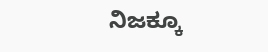ನಿಜಕ್ಕೂ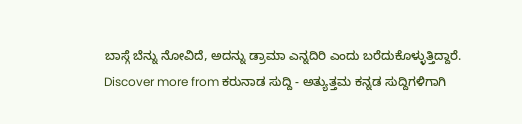ಬಾಸ್ಗೆ ಬೆನ್ನು ನೋವಿದೆ, ಅದನ್ನು ಡ್ರಾಮಾ ಎನ್ನದಿರಿ ಎಂದು ಬರೆದುಕೊಳ್ಳುತ್ತಿದ್ದಾರೆ.
Discover more from ಕರುನಾಡ ಸುದ್ದಿ - ಅತ್ಯುತ್ತಮ ಕನ್ನಡ ಸುದ್ದಿಗಳಿಗಾಗಿ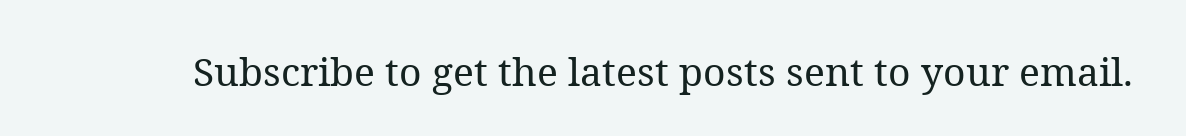Subscribe to get the latest posts sent to your email.